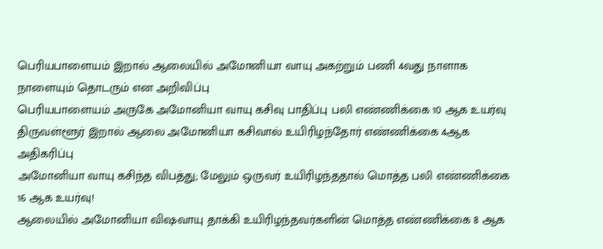பெரியபாளையம் இறால் ஆலையில் அமோனியா வாயு அகற்றும் பணி 4வது நாளாக நாளையும் தொடரும் என அறிவிப்பு
பெரியபாளையம் அருகே அமோனியா வாயு கசிவு பாதிப்பு பலி எண்ணிக்கை 10 ஆக உயர்வு
திருவள்ளூர் இறால் ஆலை அமோனியா கசிவால் உயிரிழந்தோர் எண்ணிக்கை 4ஆக அதிகரிப்பு
அமோனியா வாயு கசிந்த விபத்து; மேலும் ஒருவர் உயிரிழந்ததால் மொத்த பலி எண்ணிக்கை 16 ஆக உயர்வு!
ஆலையில் அமோனியா விஷவாயு தாக்கி உயிரிழந்தவர்களின் மொத்த எண்ணிக்கை 8 ஆக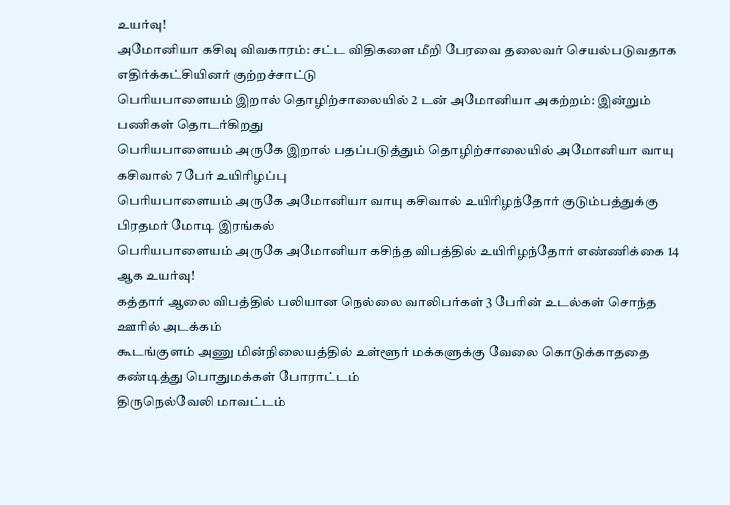உயர்வு!
அமோனியா கசிவு விவகாரம்: சட்ட விதிகளை மீறி பேரவை தலைவர் செயல்படுவதாக எதிர்க்கட்சியினர் குற்றச்சாட்டு
பெரியபாளையம் இறால் தொழிற்சாலையில் 2 டன் அமோனியா அகற்றம்: இன்றும் பணிகள் தொடர்கிறது
பெரியபாளையம் அருகே இறால் பதப்படுத்தும் தொழிற்சாலையில் அமோனியா வாயு கசிவால் 7 பேர் உயிரிழப்பு
பெரியபாளையம் அருகே அமோனியா வாயு கசிவால் உயிரிழந்தோர் குடும்பத்துக்கு பிரதமர் மோடி இரங்கல்
பெரியபாளையம் அருகே அமோனியா கசிந்த விபத்தில் உயிரிழந்தோர் எண்ணிக்கை 14 ஆக உயர்வு!
கத்தார் ஆலை விபத்தில் பலியான நெல்லை வாலிபர்கள் 3 பேரின் உடல்கள் சொந்த ஊரில் அடக்கம்
கூடங்குளம் அணு மின்நிலையத்தில் உள்ளூர் மக்களுக்கு வேலை கொடுக்காததை கண்டித்து பொதுமக்கள் போராட்டம்
திருநெல்வேலி மாவட்டம்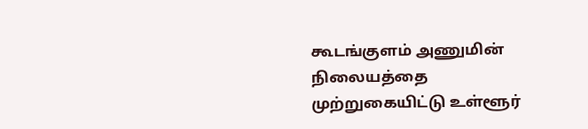கூடங்குளம் அணுமின் நிலையத்தை முற்றுகையிட்டு உள்ளூர்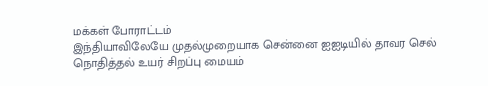மக்கள் போராட்டம்
இந்தியாவிலேயே முதல்முறையாக சென்னை ஐஐடியில் தாவர செல் நொதித்தல் உயர் சிறப்பு மையம்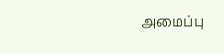அமைப்பு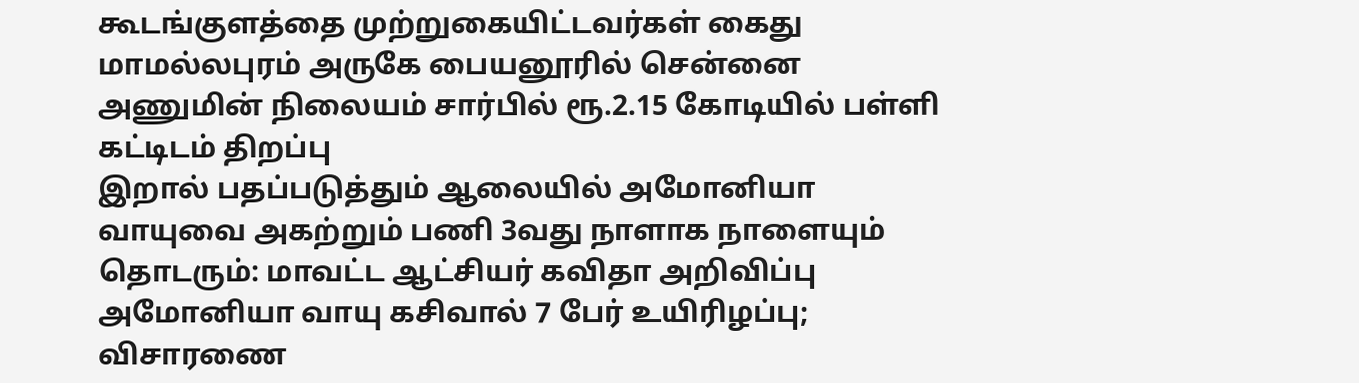கூடங்குளத்தை முற்றுகையிட்டவர்கள் கைது
மாமல்லபுரம் அருகே பையனூரில் சென்னை அணுமின் நிலையம் சார்பில் ரூ.2.15 கோடியில் பள்ளி கட்டிடம் திறப்பு
இறால் பதப்படுத்தும் ஆலையில் அமோனியா வாயுவை அகற்றும் பணி 3வது நாளாக நாளையும் தொடரும்: மாவட்ட ஆட்சியர் கவிதா அறிவிப்பு
அமோனியா வாயு கசிவால் 7 பேர் உயிரிழப்பு; விசாரணை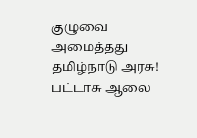குழுவை அமைத்தது தமிழ்நாடு அரசு!
பட்டாசு ஆலை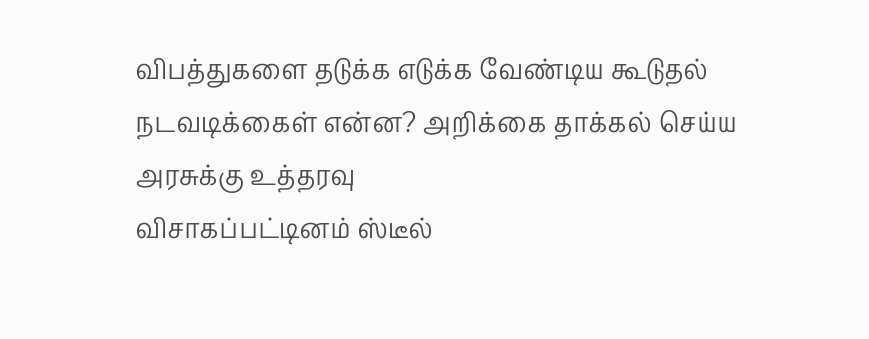விபத்துகளை தடுக்க எடுக்க வேண்டிய கூடுதல் நடவடிக்கைள் என்ன? அறிக்கை தாக்கல் செய்ய அரசுக்கு உத்தரவு
விசாகப்பட்டினம் ஸ்டீல்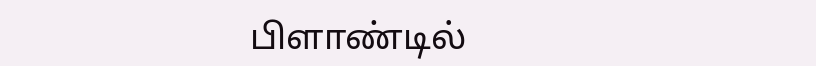பிளாண்டில்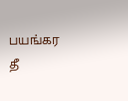பயங்கர தீ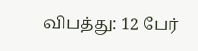விபத்து: 12 பேர்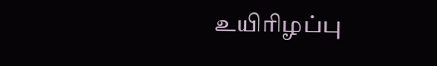உயிரிழப்பு